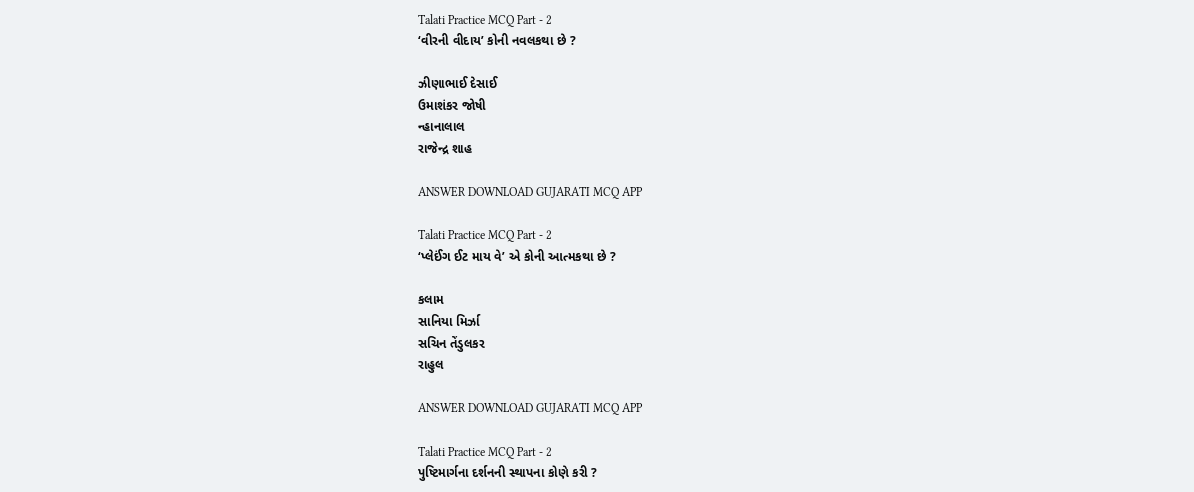Talati Practice MCQ Part - 2
‘વીરની વીદાય’ કોની નવલકથા છે ?

ઝીણાભાઈ દેસાઈ
ઉમાશંકર જોષી
ન્હાનાલાલ
રાજેન્દ્ર શાહ

ANSWER DOWNLOAD GUJARATI MCQ APP

Talati Practice MCQ Part - 2
‘પ્લેઈંગ ઈટ માય વે’ એ કોની આત્મકથા છે ?

કલામ
સાનિયા મિર્ઝા
સચિન તેંડુલકર
રાહુલ

ANSWER DOWNLOAD GUJARATI MCQ APP

Talati Practice MCQ Part - 2
પુષ્ટિમાર્ગના દર્શનની સ્થાપના કોણે કરી ?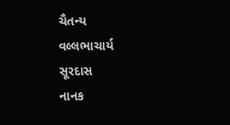ચૈતન્ય
વલ્લભાચાર્ય
સૂરદાસ
નાનક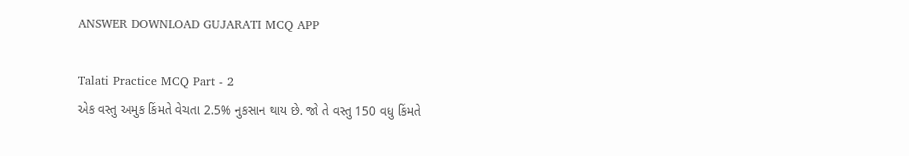ANSWER DOWNLOAD GUJARATI MCQ APP

Talati Practice MCQ Part - 2
એક વસ્તુ અમુક કિંમતે વેચતા 2.5% નુકસાન થાય છે. જો તે વસ્તુ 150 વધુ કિંમતે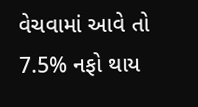વેચવામાં આવે તો 7.5% નફો થાય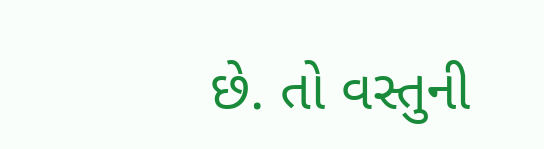છે. તો વસ્તુની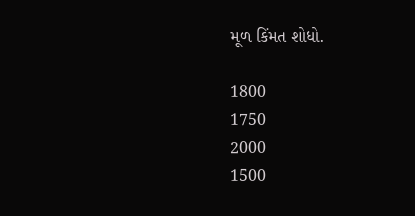મૂળ કિંમત શોધો.

1800
1750
2000
1500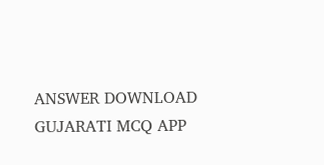ANSWER DOWNLOAD GUJARATI MCQ APP